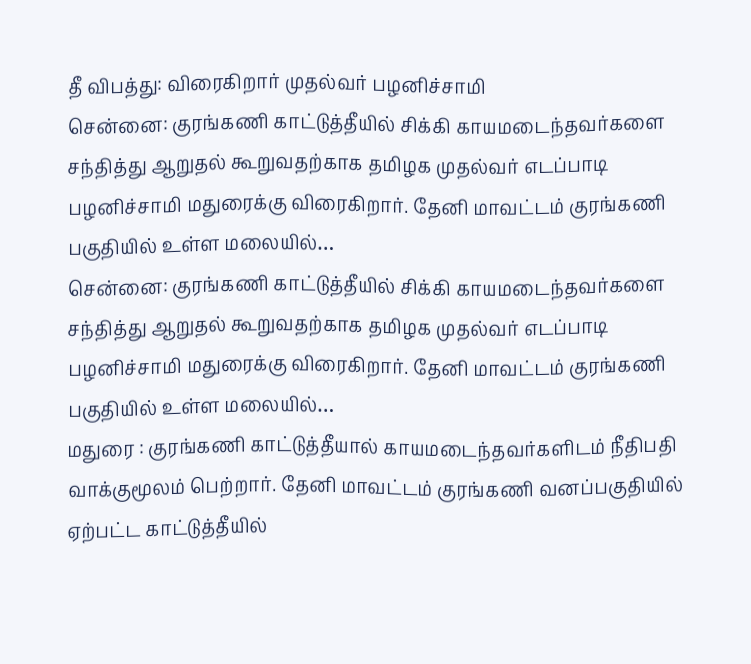தீ விபத்து: விரைகிறார் முதல்வர் பழனிச்சாமி
சென்னை: குரங்கணி காட்டுத்தீயில் சிக்கி காயமடைந்தவர்களை சந்தித்து ஆறுதல் கூறுவதற்காக தமிழக முதல்வர் எடப்பாடி பழனிச்சாமி மதுரைக்கு விரைகிறார். தேனி மாவட்டம் குரங்கணி பகுதியில் உள்ள மலையில்…
சென்னை: குரங்கணி காட்டுத்தீயில் சிக்கி காயமடைந்தவர்களை சந்தித்து ஆறுதல் கூறுவதற்காக தமிழக முதல்வர் எடப்பாடி பழனிச்சாமி மதுரைக்கு விரைகிறார். தேனி மாவட்டம் குரங்கணி பகுதியில் உள்ள மலையில்…
மதுரை : குரங்கணி காட்டுத்தீயால் காயமடைந்தவர்களிடம் நீதிபதி வாக்குமூலம் பெற்றார். தேனி மாவட்டம் குரங்கணி வனப்பகுதியில் ஏற்பட்ட காட்டுத்தீயில்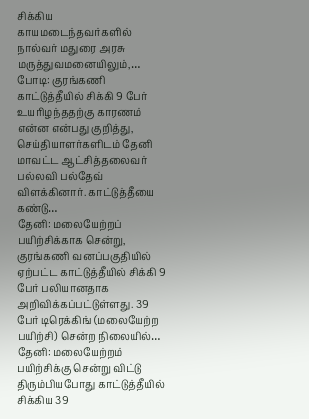சிக்கிய காயமடைந்தவர்களில் நால்வர் மதுரை அரசு மருத்துவமனையிலும்,…
போடி: குரங்கணி காட்டுத்தீயில் சிக்கி 9 பேர் உயரிழந்ததற்கு காரணம் என்ன என்பது குறித்து, செய்தியாளர்களிடம் தேனி மாவட்ட ஆட்சித்தலைவர் பல்லவி பல்தேவ் விளக்கினார். காட்டுத்தீயை கண்டு…
தேனி: மலையேற்றப் பயிற்சிக்காக சென்று, குரங்கணி வனப்பகுதியில் ஏற்பட்ட காட்டுத்தீயில் சிக்கி 9 பேர் பலியானதாக அறிவிக்கப்பட்டுள்ளது. 39 பேர் டிரெக்கிங் (மலையேற்ற பயிற்சி) சென்ற நிலையில்…
தேனி: மலையேற்றம் பயிற்சிக்கு சென்று விட்டு திரும்பியபோது காட்டுத்தீயில் சிக்கிய 39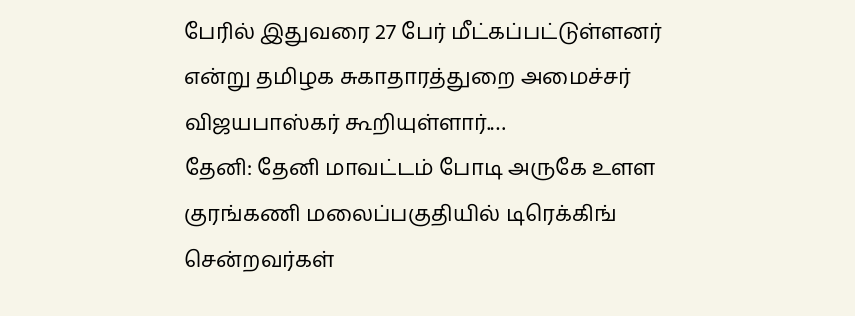பேரில் இதுவரை 27 பேர் மீட்கப்பட்டுள்ளனர் என்று தமிழக சுகாதாரத்துறை அமைச்சர் விஜயபாஸ்கர் கூறியுள்ளார்.…
தேனி: தேனி மாவட்டம் போடி அருகே உளள குரங்கணி மலைப்பகுதியில் டிரெக்கிங் சென்றவர்கள்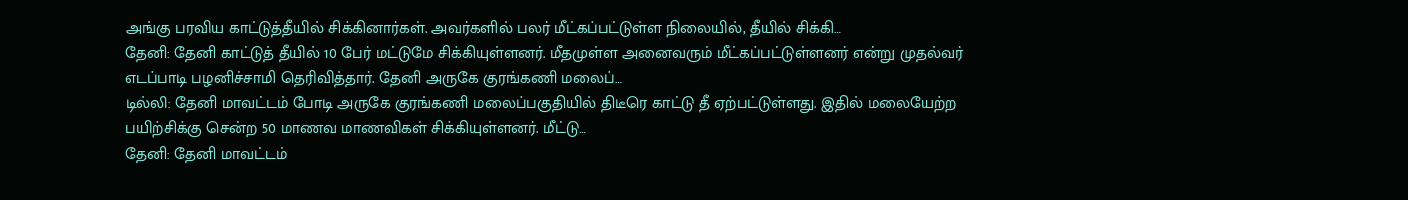அங்கு பரவிய காட்டுத்தீயில் சிக்கினார்கள். அவர்களில் பலர் மீட்கப்பட்டுள்ள நிலையில், தீயில் சிக்கி…
தேனி: தேனி காட்டுத் தீயில் 10 பேர் மட்டுமே சிக்கியுள்ளனர். மீதமுள்ள அனைவரும் மீட்கப்பட்டுள்ளனர் என்று முதல்வர் எடப்பாடி பழனிச்சாமி தெரிவித்தார். தேனி அருகே குரங்கணி மலைப்…
டில்லி: தேனி மாவட்டம் போடி அருகே குரங்கணி மலைப்பகுதியில் திடீரெ காட்டு தீ ஏற்பட்டுள்ளது. இதில் மலையேற்ற பயிற்சிக்கு சென்ற 50 மாணவ மாணவிகள் சிக்கியுள்ளனர். மீட்டு…
தேனி: தேனி மாவட்டம்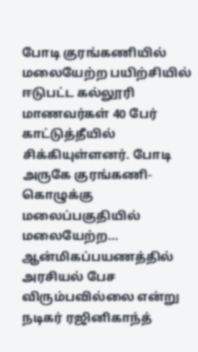போடி குரங்கணியில் மலையேற்ற பயிற்சியில் ஈடுபட்ட கல்லூரி மாணவர்கள் 40 பேர் காட்டுத்தீயில் சிக்கியுள்ளனர். போடி அருகே குரங்கணி- கொழுக்கு மலைப்பகுதியில் மலையேற்ற…
ஆன்மிகப்பயணத்தில் அரசியல் பேச விரும்பவில்லை என்று நடிகர் ரஜினிகாந்த்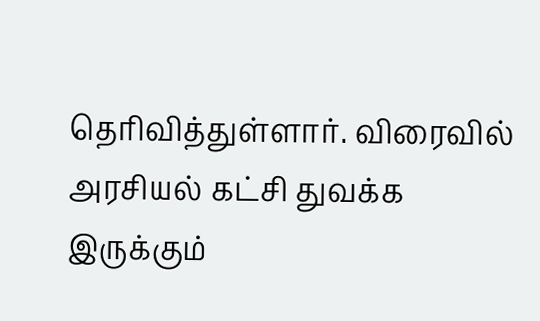தெரிவித்துள்ளார். விரைவில் அரசியல் கட்சி துவக்க இருக்கும்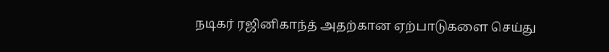நடிகர் ரஜினிகாந்த் அதற்கான ஏற்பாடுகளை செய்து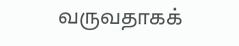வருவதாகக்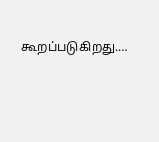கூறப்படுகிறது.…